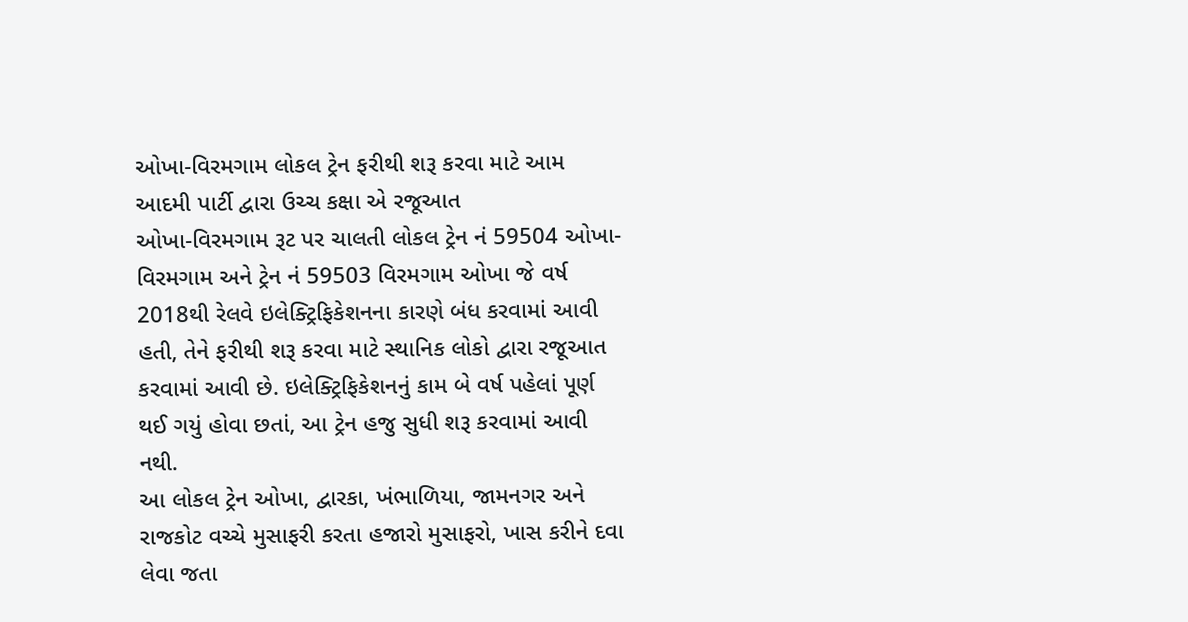ઓખા-વિરમગામ લોકલ ટ્રેન ફરીથી શરૂ કરવા માટે આમ આદમી પાર્ટી દ્વારા ઉચ્ચ કક્ષા એ રજૂઆત
ઓખા-વિરમગામ રૂટ પર ચાલતી લોકલ ટ્રેન નં 59504 ઓખા- વિરમગામ અને ટ્રેન નં 59503 વિરમગામ ઓખા જે વર્ષ 2018થી રેલવે ઇલેક્ટ્રિફિકેશનના કારણે બંધ કરવામાં આવી હતી, તેને ફરીથી શરૂ કરવા માટે સ્થાનિક લોકો દ્વારા રજૂઆત કરવામાં આવી છે. ઇલેક્ટ્રિફિકેશનનું કામ બે વર્ષ પહેલાં પૂર્ણ થઈ ગયું હોવા છતાં, આ ટ્રેન હજુ સુધી શરૂ કરવામાં આવી નથી.
આ લોકલ ટ્રેન ઓખા, દ્વારકા, ખંભાળિયા, જામનગર અને રાજકોટ વચ્ચે મુસાફરી કરતા હજારો મુસાફરો, ખાસ કરીને દવા લેવા જતા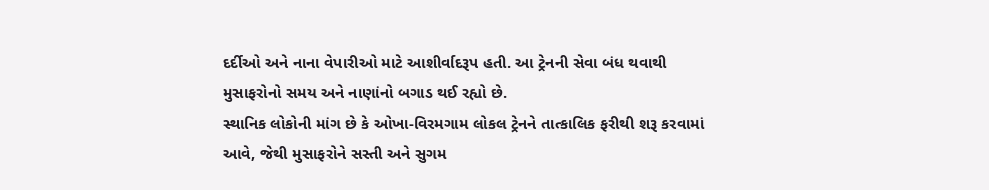દર્દીઓ અને નાના વેપારીઓ માટે આશીર્વાદરૂપ હતી. આ ટ્રેનની સેવા બંધ થવાથી મુસાફરોનો સમય અને નાણાંનો બગાડ થઈ રહ્યો છે.
સ્થાનિક લોકોની માંગ છે કે ઓખા-વિરમગામ લોકલ ટ્રેનને તાત્કાલિક ફરીથી શરૂ કરવામાં આવે, જેથી મુસાફરોને સસ્તી અને સુગમ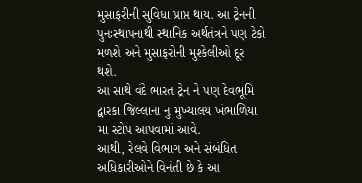મુસાફરીની સુવિધા પ્રાપ્ત થાય. આ ટ્રેનની પુનઃસ્થાપનાથી સ્થાનિક અર્થતંત્રને પણ ટેકો મળશે અને મુસાફરોની મુશ્કેલીઓ દૂર થશે.
આ સાથે વંદે ભારત ટ્રેન ને પણ દેવભૂમિ દ્વારકા જિલ્લાના નુ મુખ્યાલય ખંભાળિયા મા સ્ટોપ આપવામાં આવે.
આથી, રેલવે વિભાગ અને સંબંધિત અધિકારીઓને વિનંતી છે કે આ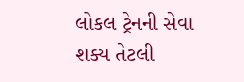લોકલ ટ્રેનની સેવા શક્ય તેટલી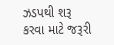ઝડપથી શરૂ કરવા માટે જરૂરી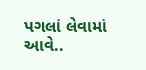પગલાં લેવામાં આવે..